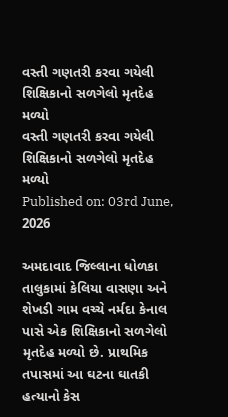વસ્તી ગણતરી કરવા ગયેલી શિક્ષિકાનો સળગેલો મૃતદેહ મળ્યો
વસ્તી ગણતરી કરવા ગયેલી શિક્ષિકાનો સળગેલો મૃતદેહ મળ્યો
Published on: 03rd June, 2026

અમદાવાદ જિલ્લાના ધોળકા તાલુકામાં કેલિયા વાસણા અને શેખડી ગામ વચ્ચે નર્મદા કેનાલ પાસે એક શિક્ષિકાનો સળગેલો મૃતદેહ મળ્યો છે. પ્રાથમિક તપાસમાં આ ઘટના ઘાતકી હત્યાનો કેસ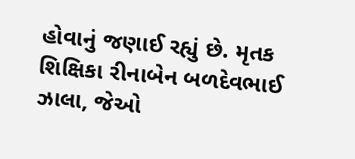હોવાનું જણાઈ રહ્યું છે. મૃતક શિક્ષિકા રીનાબેન બળદેવભાઈ ઝાલા, જેઓ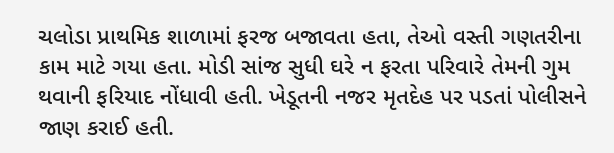ચલોડા પ્રાથમિક શાળામાં ફરજ બજાવતા હતા, તેઓ વસ્તી ગણતરીના કામ માટે ગયા હતા. મોડી સાંજ સુધી ઘરે ન ફરતા પરિવારે તેમની ગુમ થવાની ફરિયાદ નોંધાવી હતી. ખેડૂતની નજર મૃતદેહ પર પડતાં પોલીસને જાણ કરાઈ હતી.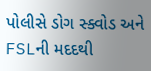પોલીસે ડોગ સ્ક્વોડ અને FSLની મદદથી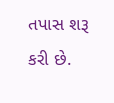તપાસ શરૂ કરી છે.